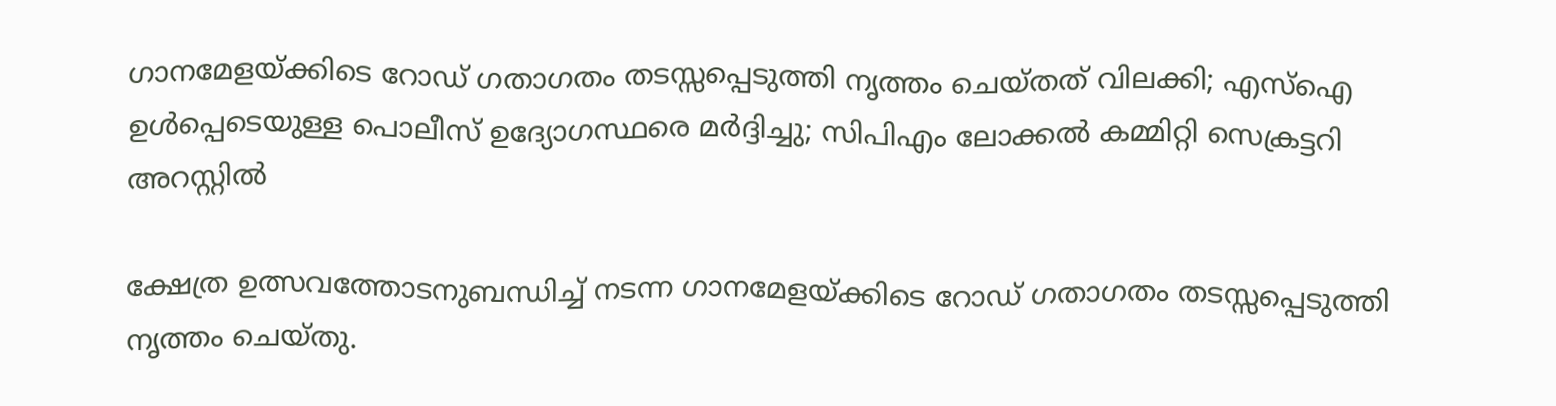ഗാനമേളയ്ക്കിടെ റോഡ് ഗതാഗതം തടസ്സപ്പെടുത്തി നൃത്തം ചെയ്തത് വിലക്കി; എസ്ഐ ഉൾപ്പെടെയുള്ള പൊലീസ് ഉദ്യോഗസ്ഥരെ മർദ്ദിച്ചു; സിപിഎം ലോക്കൽ കമ്മിറ്റി സെക്രട്ടറി അറസ്റ്റിൽ

ക്ഷേത്ര ഉത്സവത്തോടനുബന്ധിച്ച് നടന്ന ഗാനമേളയ്ക്കിടെ റോഡ് ഗതാഗതം തടസ്സപ്പെടുത്തി നൃത്തം ചെയ്തു.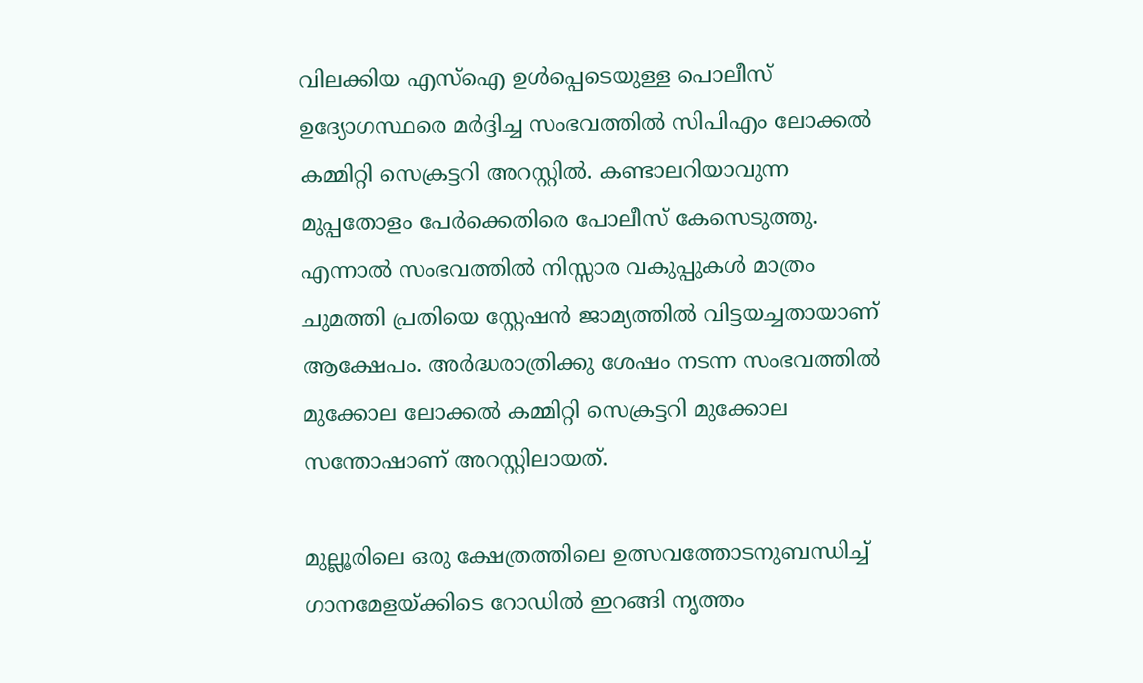വിലക്കിയ എസ്ഐ ഉൾപ്പെടെയുള്ള പൊലീസ് ഉദ്യോഗസ്ഥരെ മർദ്ദിച്ച സംഭവത്തിൽ സിപിഎം ലോക്കൽ കമ്മിറ്റി സെക്രട്ടറി അറസ്റ്റിൽ. കണ്ടാലറിയാവുന്ന മുപ്പതോളം പേർക്കെതിരെ പോലീസ് കേസെടുത്തു. എന്നാൽ സംഭവത്തിൽ നിസ്സാര വകുപ്പുകൾ മാത്രം ചുമത്തി പ്രതിയെ സ്റ്റേഷൻ ജാമ്യത്തിൽ വിട്ടയച്ചതായാണ് ആക്ഷേപം. അർദ്ധരാത്രിക്കു ശേഷം നടന്ന സംഭവത്തിൽ മുക്കോല ലോക്കൽ കമ്മിറ്റി സെക്രട്ടറി മുക്കോല സന്തോഷാണ് അറസ്റ്റിലായത്.

മുല്ലൂരിലെ ഒരു ക്ഷേത്രത്തിലെ ഉത്സവത്തോടനുബന്ധിച്ച് ഗാനമേളയ്ക്കിടെ റോഡിൽ ഇറങ്ങി നൃത്തം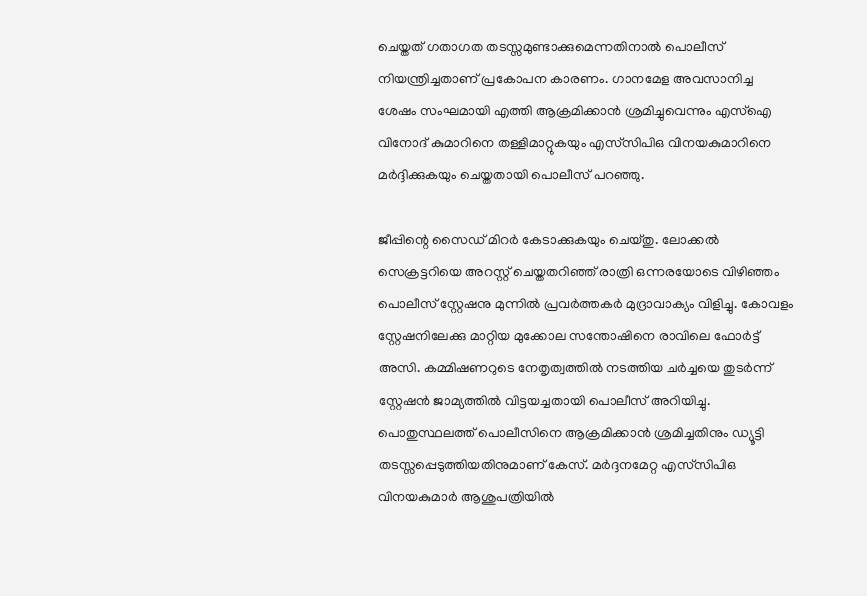ചെയ്തത് ഗതാഗത തടസ്സമുണ്ടാക്കുമെന്നതിനാൽ പൊലീസ് നിയന്ത്രിച്ചതാണ് പ്രകോപന കാരണം. ഗാനമേള അവസാനിച്ച ശേഷം സംഘമായി എത്തി ആക്രമിക്കാൻ ശ്രമിച്ചുവെന്നും എസ്ഐ വിനോദ് കുമാറിനെ തള്ളിമാറ്റുകയും എസ്‌സിപിഒ വിനയകുമാറിനെ മർദ്ദിക്കുകയും ചെയ്തതായി പൊലീസ് പറഞ്ഞു.

ജീപ്പിന്റെ സൈഡ് മിറർ കേടാക്കുകയും ചെയ്തു. ലോക്കൽ സെക്രട്ടറിയെ അറസ്റ്റ് ചെയ്തതറിഞ്ഞ് രാത്രി ഒന്നരയോടെ വിഴിഞ്ഞം പൊലീസ് സ്റ്റേഷനു മുന്നിൽ പ്രവർത്തകർ മുദ്രാവാക്യം വിളിച്ചു. കോവളം സ്റ്റേഷനിലേക്കു മാറ്റിയ മുക്കോല സന്തോഷിനെ രാവിലെ ഫോർട്ട് അസി. കമ്മിഷണറുടെ നേതൃത്വത്തിൽ നടത്തിയ ചർച്ചയെ തുടർന്ന് സ്റ്റേഷൻ ജാമ്യത്തിൽ വിട്ടയച്ചതായി പൊലീസ് അറിയിച്ചു. പൊതുസ്ഥലത്ത് പൊലീസിനെ ആക്രമിക്കാൻ ശ്രമിച്ചതിനും ഡ്യൂട്ടി തടസ്സപ്പെടുത്തിയതിനുമാണ് കേസ്. മർദ്ദനമേറ്റ എസ്‌സിപിഒ വിനയകുമാർ ആശുപത്രിയിൽ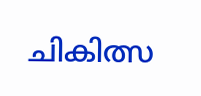ചികിത്സ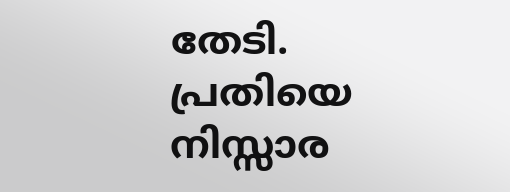തേടി. പ്രതിയെ നിസ്സാര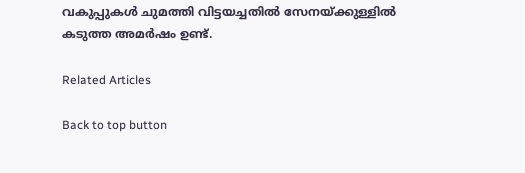വകുപ്പുകൾ ചുമത്തി വിട്ടയച്ചതിൽ സേനയ്ക്കുള്ളിൽ കടുത്ത അമർഷം ഉണ്ട്.

Related Articles

Back to top button